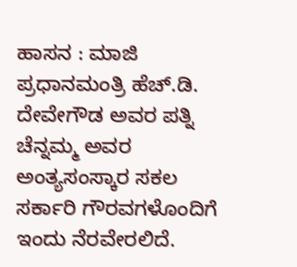ಹಾಸನ : ಮಾಜಿ ಪ್ರಧಾನಮಂತ್ರಿ ಹೆಚ್.ಡಿ. ದೇವೇಗೌಡ ಅವರ ಪತ್ನಿ ಚೆನ್ನಮ್ಮ ಅವರ ಅಂತ್ಯಸಂಸ್ಕಾರ ಸಕಲ ಸರ್ಕಾರಿ ಗೌರವಗಳೊಂದಿಗೆ ಇಂದು ನೆರವೇರಲಿದೆ.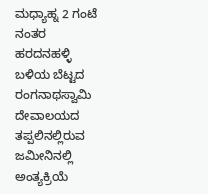ಮಧ್ಯಾಹ್ನ 2 ಗಂಟೆ ನಂತರ ಹರದನಹಳ್ಳಿ ಬಳಿಯ ಬೆಟ್ಟದ ರಂಗನಾಥಸ್ವಾಮಿ ದೇವಾಲಯದ ತಪ್ಪಲಿನಲ್ಲಿರುವ ಜಮೀನಿನಲ್ಲಿ ಅಂತ್ಯಕ್ರಿಯೆ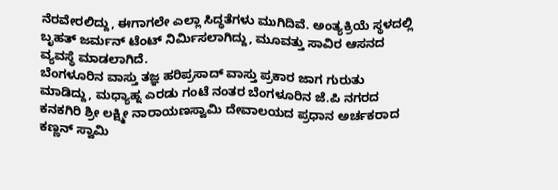ನೆರವೇರಲಿದ್ದು, ಈಗಾಗಲೇ ಎಲ್ಲಾ ಸಿದ್ಧತೆಗಳು ಮುಗಿದಿವೆ. ಅಂತ್ಯಕ್ರಿಯೆ ಸ್ಥಳದಲ್ಲಿ ಬೃಹತ್ ಜರ್ಮನ್ ಟೆಂಟ್ ನಿರ್ಮಿಸಲಾಗಿದ್ದು, ಮೂವತ್ತು ಸಾವಿರ ಆಸನದ ವ್ಯವಸ್ಥೆ ಮಾಡಲಾಗಿದೆ.
ಬೆಂಗಳೂರಿನ ವಾಸ್ತು ತಜ್ಞ ಹರಿಪ್ರಸಾದ್ ವಾಸ್ತು ಪ್ರಕಾರ ಜಾಗ ಗುರುತು ಮಾಡಿದ್ದು, ಮಧ್ಯಾಹ್ನ ಎರಡು ಗಂಟೆ ನಂತರ ಬೆಂಗಳೂರಿನ ಜೆ.ಪಿ ನಗರದ ಕನಕಗಿರಿ ಶ್ರೀ ಲಕ್ಷ್ಮೀ ನಾರಾಯಣಸ್ವಾಮಿ ದೇವಾಲಯದ ಪ್ರಧಾನ ಅರ್ಚಕರಾದ ಕಣ್ಣನ್ ಸ್ವಾಮಿ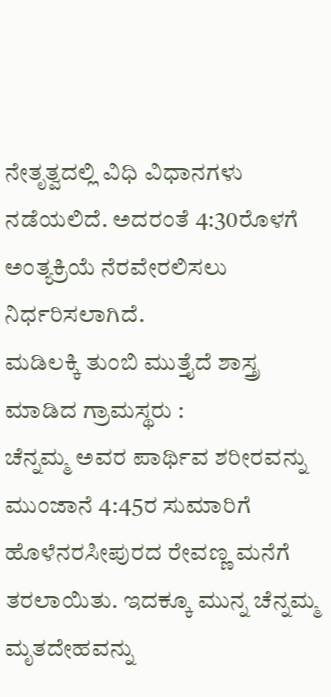ನೇತೃತ್ವದಲ್ಲಿ ವಿಧಿ ವಿಧಾನಗಳು ನಡೆಯಲಿದೆ. ಅದರಂತೆ 4:30ರೊಳಗೆ ಅಂತ್ಯಕ್ರಿಯೆ ನೆರವೇರಲಿಸಲು ನಿರ್ಧರಿಸಲಾಗಿದೆ.
ಮಡಿಲಕ್ಕಿ ತುಂಬಿ ಮುತ್ತೈದೆ ಶಾಸ್ತ್ರ ಮಾಡಿದ ಗ್ರಾಮಸ್ಥರು :
ಚೆನ್ನಮ್ಮ ಅವರ ಪಾರ್ಥಿವ ಶರೀರವನ್ನು ಮುಂಜಾನೆ 4:45ರ ಸುಮಾರಿಗೆ ಹೊಳೆನರಸೀಪುರದ ರೇವಣ್ಣ ಮನೆಗೆ ತರಲಾಯಿತು. ಇದಕ್ಕೂ ಮುನ್ನ ಚೆನ್ನಮ್ಮ ಮೃತದೇಹವನ್ನು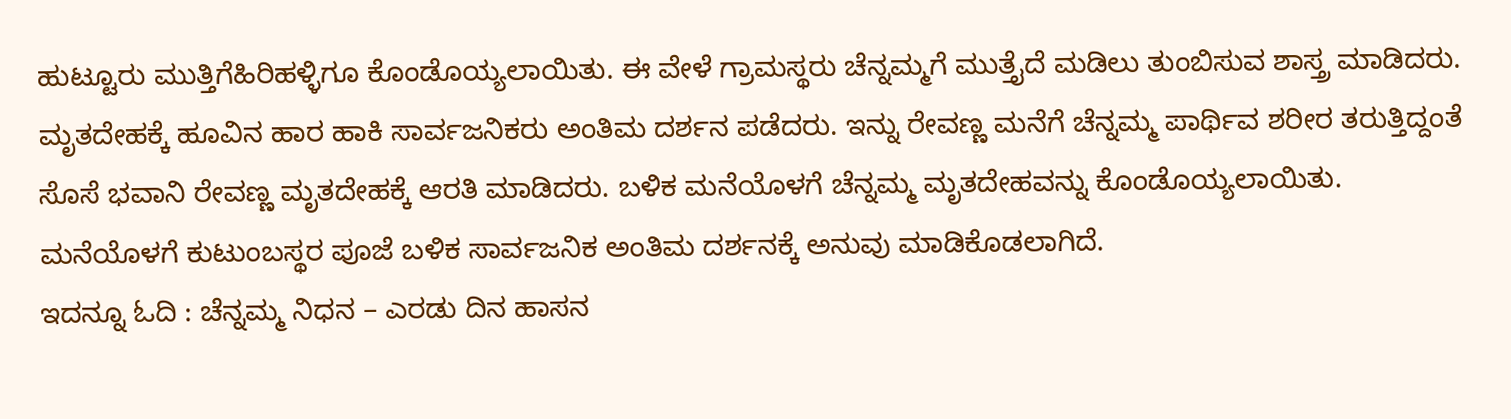ಹುಟ್ಟೂರು ಮುತ್ತಿಗೆಹಿರಿಹಳ್ಳಿಗೂ ಕೊಂಡೊಯ್ಯಲಾಯಿತು. ಈ ವೇಳೆ ಗ್ರಾಮಸ್ಥರು ಚೆನ್ನಮ್ಮಗೆ ಮುತ್ತೈದೆ ಮಡಿಲು ತುಂಬಿಸುವ ಶಾಸ್ತ್ರ ಮಾಡಿದರು. ಮೃತದೇಹಕ್ಕೆ ಹೂವಿನ ಹಾರ ಹಾಕಿ ಸಾರ್ವಜನಿಕರು ಅಂತಿಮ ದರ್ಶನ ಪಡೆದರು. ಇನ್ನು ರೇವಣ್ಣ ಮನೆಗೆ ಚೆನ್ನಮ್ಮ ಪಾರ್ಥಿವ ಶರೀರ ತರುತ್ತಿದ್ದಂತೆ ಸೊಸೆ ಭವಾನಿ ರೇವಣ್ಣ ಮೃತದೇಹಕ್ಕೆ ಆರತಿ ಮಾಡಿದರು. ಬಳಿಕ ಮನೆಯೊಳಗೆ ಚೆನ್ನಮ್ಮ ಮೃತದೇಹವನ್ನು ಕೊಂಡೊಯ್ಯಲಾಯಿತು. ಮನೆಯೊಳಗೆ ಕುಟುಂಬಸ್ಥರ ಪೂಜೆ ಬಳಿಕ ಸಾರ್ವಜನಿಕ ಅಂತಿಮ ದರ್ಶನಕ್ಕೆ ಅನುವು ಮಾಡಿಕೊಡಲಾಗಿದೆ.
ಇದನ್ನೂ ಓದಿ : ಚೆನ್ನಮ್ಮ ನಿಧನ – ಎರಡು ದಿನ ಹಾಸನ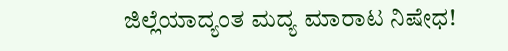ಜಿಲ್ಲೆಯಾದ್ಯಂತ ಮದ್ಯ ಮಾರಾಟ ನಿಷೇಧ!